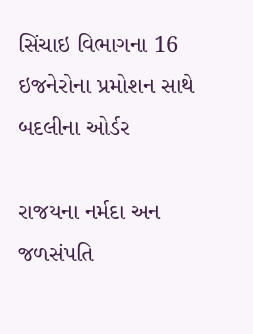સિંચાઇ વિભાગના 16 ઇજનેરોના પ્રમોશન સાથે બદલીના ઓર્ડર

રાજયના નર્મદા અન જળસંપતિ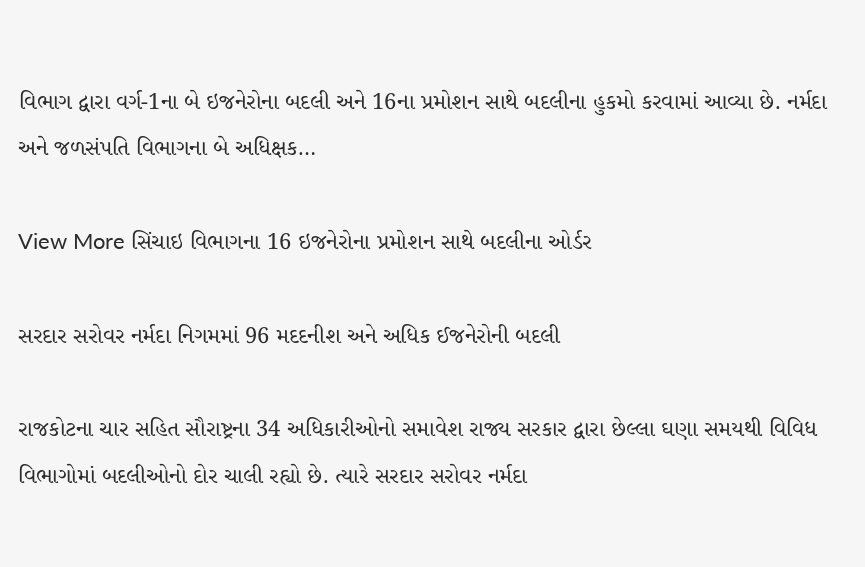વિભાગ દ્વારા વર્ગ-1ના બે ઇજનેરોના બદલી અને 16ના પ્રમોશન સાથે બદલીના હુકમો કરવામાં આવ્યા છે. નર્મદા અને જળસંપતિ વિભાગના બે અધિક્ષક…

View More સિંચાઇ વિભાગના 16 ઇજનેરોના પ્રમોશન સાથે બદલીના ઓર્ડર

સરદાર સરોવર નર્મદા નિગમમાં 96 મદદનીશ અને અધિક ઈજનેરોની બદલી

રાજકોટના ચાર સહિત સૌરાષ્ટ્રના 34 અધિકારીઓનો સમાવેશ રાજ્ય સરકાર દ્વારા છેલ્લા ઘણા સમયથી વિવિધ વિભાગોમાં બદલીઓનો દોર ચાલી રહ્યો છે. ત્યારે સરદાર સરોવર નર્મદા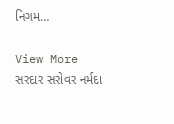નિગમ…

View More સરદાર સરોવર નર્મદા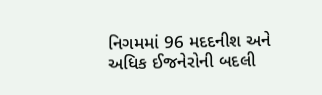નિગમમાં 96 મદદનીશ અને અધિક ઈજનેરોની બદલી